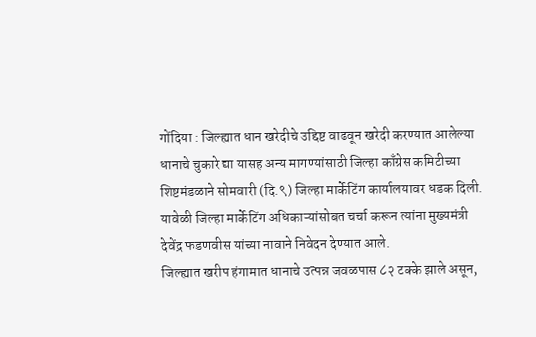गोंदिया : जिल्ह्यात धान खरेदीचे उद्दिष्ट वाढवून खरेदी करण्यात आलेल्या धानाचे चुकारे द्या यासह अन्य मागण्यांसाठी जिल्हा काँग्रेस कमिटीच्या शिष्टमंडळाने सोमवारी (दि.९) जिल्हा मार्केटिंग कार्यालयावर धडक दिली. यावेळी जिल्हा मार्केटिंग अधिकाऱ्यांसोबत चर्चा करून त्यांना मुख्यमंत्री देवेंद्र फडणवीस यांच्या नावाने निवेदन देण्यात आले.
जिल्ह्यात खरीप हंगामात धानाचे उत्पन्न जवळपास ८२ टक्के झाले असून,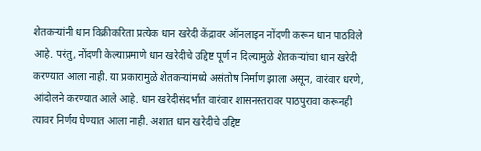शेतकऱ्यांनी धान विक्रीकरिता प्रत्येक धान खरेदी केंद्रावर ऑनलाइन नोंदणी करून धान पाठविले आहे. परंतु, नोंदणी केल्याप्रमाणे धान खरेदीचे उद्दिष्ट पूर्ण न दिल्यामुळे शेतकऱ्यांचा धान खरेदी करण्यात आला नाही. या प्रकारामुळे शेतकऱ्यांमध्ये असंतोष निर्माण झाला असून, वारंवार धरणे, आंदोलने करण्यात आले आहे. धान खरेदीसंदर्भात वारंवार शासनस्तरावर पाठपुरावा करूनही त्यावर निर्णय घेण्यात आला नाही. अशात धान खरेदीचे उद्दिष्ट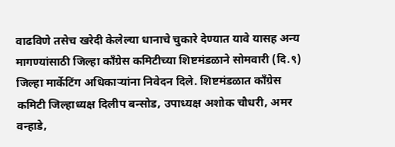वाढविणे तसेच खरेदी केलेल्या धानाचे चुकारे देण्यात यावे यासह अन्य मागण्यांसाठी जिल्हा काँग्रेस कमिटीच्या शिष्टमंडळाने सोमवारी (दि.९) जिल्हा मार्केटिंग अधिकाऱ्यांना निवेदन दिले. शिष्टमंडळात काँग्रेस कमिटी जिल्हाध्यक्ष दिलीप बन्सोड, उपाध्यक्ष अशोक चौधरी, अमर वन्हाडे,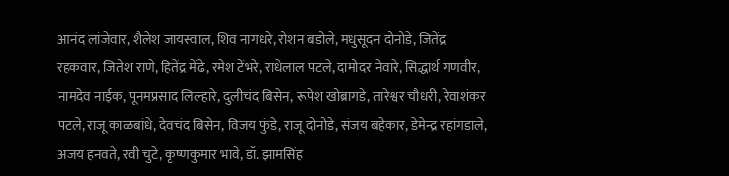आनंद लांजेवार, शैलेश जायस्वाल, शिव नागधरे, रोशन बडोले, मधुसूदन दोनोडे, जितेंद्र रहकवार, जितेश राणे, हितेंद्र मेंढे, रमेश टेंभरे, राधेलाल पटले, दामोदर नेवारे, सिद्धार्थ गणवीर, नामदेव नाईक, पूनमप्रसाद लिल्हारे, दुलीचंद बिसेन, रूपेश खोब्रागडे, तारेश्वर चौधरी, रेवाशंकर पटले, राजू काळबांधे, देवचंद बिसेन, विजय फुंडे, राजू दोनोडे, संजय बहेकार, डेमेन्द्र रहांगडाले, अजय हनवते, रवी चुटे, कृष्णकुमार भावे, डॉ. झामसिंह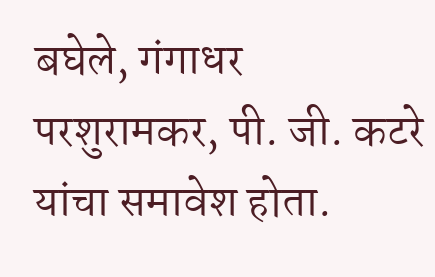बघेले, गंगाधर परशुरामकर, पी. जी. कटरे यांचा समावेश होता.